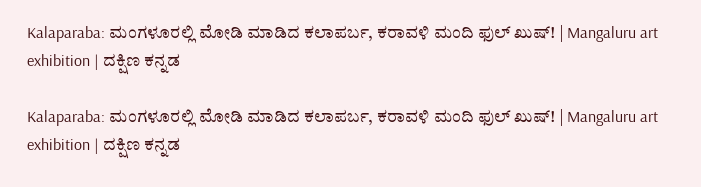Kalaparaba: ಮಂಗಳೂರಲ್ಲಿ ಮೋಡಿ ಮಾಡಿದ ಕಲಾಪರ್ಬ, ಕರಾವಳಿ ಮಂದಿ ಫುಲ್ ಖುಷ್! | Mangaluru art exhibition | ದಕ್ಷಿಣ ಕನ್ನಡ

Kalaparaba: ಮಂಗಳೂರಲ್ಲಿ ಮೋಡಿ ಮಾಡಿದ ಕಲಾಪರ್ಬ, ಕರಾವಳಿ ಮಂದಿ ಫುಲ್ ಖುಷ್! | Mangaluru art exhibition | ದಕ್ಷಿಣ ಕನ್ನಡ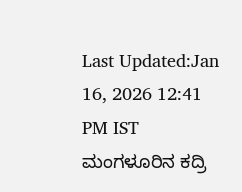Last Updated:Jan 16, 2026 12:41 PM IST ಮಂಗಳೂರಿನ ಕದ್ರಿ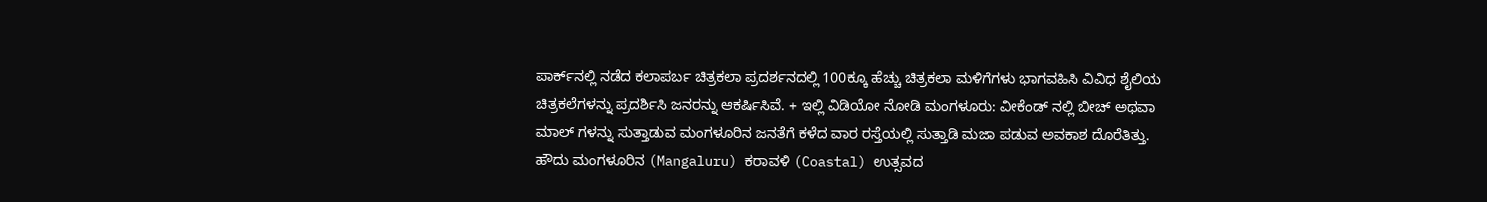ಪಾರ್ಕ್‌ನಲ್ಲಿ ನಡೆದ ಕಲಾಪರ್ಬ ಚಿತ್ರಕಲಾ ಪ್ರದರ್ಶನದಲ್ಲಿ 100ಕ್ಕೂ ಹೆಚ್ಚು ಚಿತ್ರಕಲಾ ಮಳಿಗೆಗಳು ಭಾಗವಹಿಸಿ ವಿವಿಧ ಶೈಲಿಯ ಚಿತ್ರಕಲೆಗಳನ್ನು ಪ್ರದರ್ಶಿಸಿ ಜನರನ್ನು ಆಕರ್ಷಿಸಿವೆ. + ಇಲ್ಲಿ ವಿಡಿಯೋ ನೋಡಿ ಮಂಗಳೂರು: ವೀಕೆಂಡ್ ನಲ್ಲಿ ಬೀಚ್ ಅಥವಾ ಮಾಲ್ ಗಳನ್ನು ಸುತ್ತಾಡುವ ಮಂಗಳೂರಿನ ಜನತೆಗೆ ಕಳೆದ ವಾರ ರಸ್ತೆಯಲ್ಲಿ ಸುತ್ತಾಡಿ ಮಜಾ ಪಡುವ ಅವಕಾಶ ದೊರೆತಿತ್ತು. ಹೌದು ಮಂಗಳೂರಿನ (Mangaluru) ಕರಾವಳಿ (Coastal) ಉತ್ಸವದ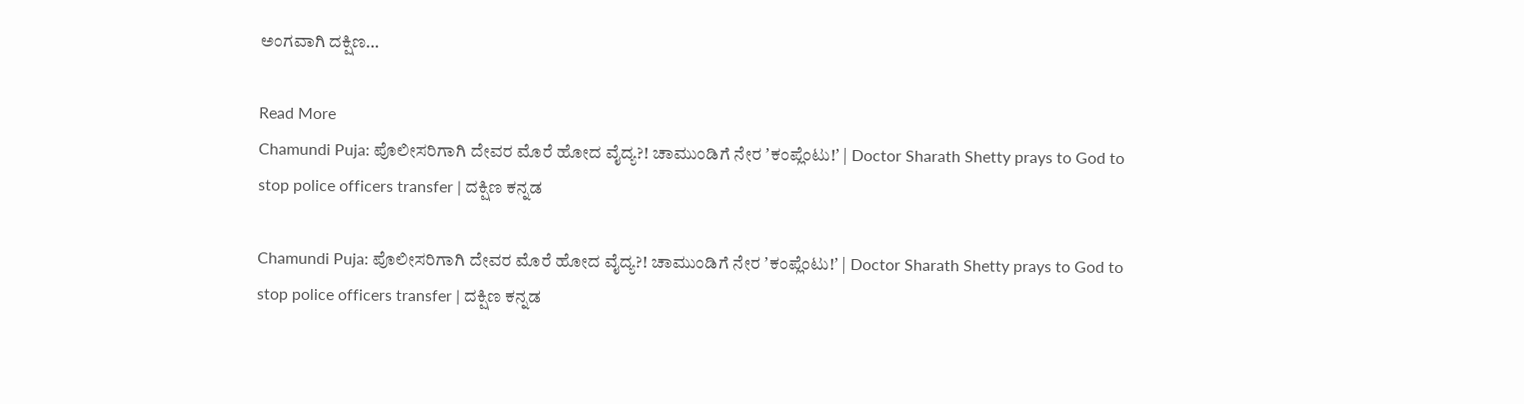ಅಂಗವಾಗಿ ದಕ್ಷಿಣ…

Read More
Chamundi Puja: ಪೊಲೀಸರಿಗಾಗಿ ದೇವರ ಮೊರೆ ಹೋದ ವೈದ್ಯ?! ಚಾಮುಂಡಿಗೆ ನೇರ ʼಕಂಪ್ಲೆಂಟು!ʼ | Doctor Sharath Shetty prays to God to stop police officers transfer | ದಕ್ಷಿಣ ಕನ್ನಡ

Chamundi Puja: ಪೊಲೀಸರಿಗಾಗಿ ದೇವರ ಮೊರೆ ಹೋದ ವೈದ್ಯ?! ಚಾಮುಂಡಿಗೆ ನೇರ ʼಕಂಪ್ಲೆಂಟು!ʼ | Doctor Sharath Shetty prays to God to stop police officers transfer | ದಕ್ಷಿಣ ಕನ್ನಡ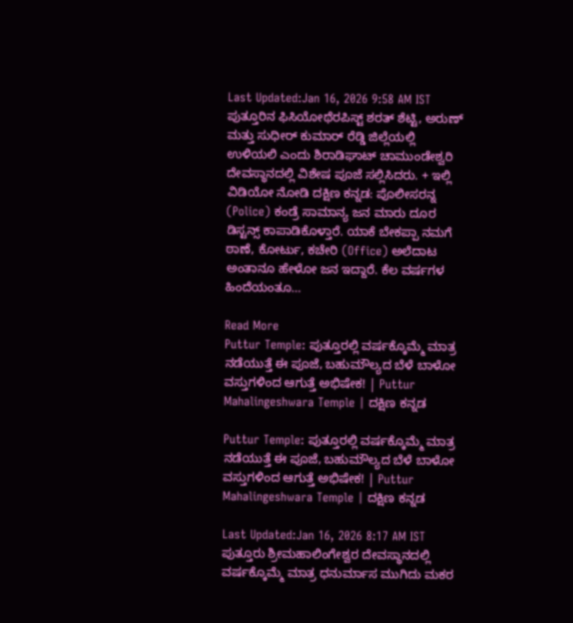Last Updated:Jan 16, 2026 9:58 AM IST ಪುತ್ತೂರಿನ ಫಿಸಿಯೋಥೆರಪಿಸ್ಟ್ ಶರತ್ ಶೆಟ್ಟಿ, ಅರುಣ್ ಮತ್ತು ಸುಧೀರ್ ಕುಮಾರ್ ರೆಡ್ಡಿ ಜಿಲ್ಲೆಯಲ್ಲಿ ಉಳಿಯಲಿ ಎಂದು ಶಿರಾಡಿಘಾಟ್ ಚಾಮುಂಡೇಶ್ವರಿ ದೇವಸ್ಥಾನದಲ್ಲಿ ವಿಶೇಷ ಪೂಜೆ ಸಲ್ಲಿಸಿದರು. + ಇಲ್ಲಿ ವಿಡಿಯೋ ನೋಡಿ ದಕ್ಷಿಣ ಕನ್ನಡ: ಪೊಲೀಸರನ್ನ (Police) ಕಂಡ್ರೆ ಸಾಮಾನ್ಯ ಜನ ಮಾರು ದೂರ ಡಿಸ್ಟನ್ಸ್ ಕಾಪಾಡಿಕೊಳ್ತಾರೆ. ಯಾಕೆ ಬೇಕಪ್ಪಾ ನಮಗೆ ಠಾಣೆ, ಕೋರ್ಟು, ಕಚೇರಿ (Office) ಅಲೆದಾಟ ಅಂತಾನೂ ಹೇಳೋ ಜನ ಇದ್ದಾರೆ. ಕೆಲ ವರ್ಷಗಳ ಹಿಂದೆಯಂತೂ…

Read More
Puttur Temple: ಪುತ್ತೂರಲ್ಲಿ ವರ್ಷಕ್ಕೊಮ್ಮೆ ಮಾತ್ರ ನಡೆಯುತ್ತೆ ಈ ಪೂಜೆ, ಬಹುಮೌಲ್ಯದ ಬೆಳೆ ಬಾಳೋ ವಸ್ತುಗಳಿಂದ ಆಗುತ್ತೆ ಅಭಿಷೇಕ! | Puttur Mahalingeshwara Temple | ದಕ್ಷಿಣ ಕನ್ನಡ

Puttur Temple: ಪುತ್ತೂರಲ್ಲಿ ವರ್ಷಕ್ಕೊಮ್ಮೆ ಮಾತ್ರ ನಡೆಯುತ್ತೆ ಈ ಪೂಜೆ, ಬಹುಮೌಲ್ಯದ ಬೆಳೆ ಬಾಳೋ ವಸ್ತುಗಳಿಂದ ಆಗುತ್ತೆ ಅಭಿಷೇಕ! | Puttur Mahalingeshwara Temple | ದಕ್ಷಿಣ ಕನ್ನಡ

Last Updated:Jan 16, 2026 8:17 AM IST ಪುತ್ತೂರು ಶ್ರೀಮಹಾಲಿಂಗೇಶ್ವರ ದೇವಸ್ಥಾನದಲ್ಲಿ ವರ್ಷಕ್ಕೊಮ್ಮೆ ಮಾತ್ರ ಧನುರ್ಮಾಸ ಮುಗಿದು ಮಕರ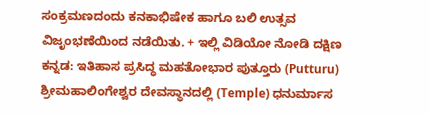ಸಂಕ್ರಮಣದಂದು ಕನಕಾಭಿಷೇಕ ಹಾಗೂ ಬಲಿ ಉತ್ಸವ ವಿಜೃಂಭಣೆಯಿಂದ ನಡೆಯಿತು. + ಇಲ್ಲಿ ವಿಡಿಯೋ ನೋಡಿ ದಕ್ಷಿಣ ಕನ್ನಡ: ಇತಿಹಾಸ ಪ್ರಸಿದ್ಧ ಮಹತೋಭಾರ ಪುತ್ತೂರು (Putturu) ಶ್ರೀಮಹಾಲಿಂಗೇಶ್ವರ ದೇವಸ್ಥಾನದಲ್ಲಿ (Temple) ಧನುರ್ಮಾಸ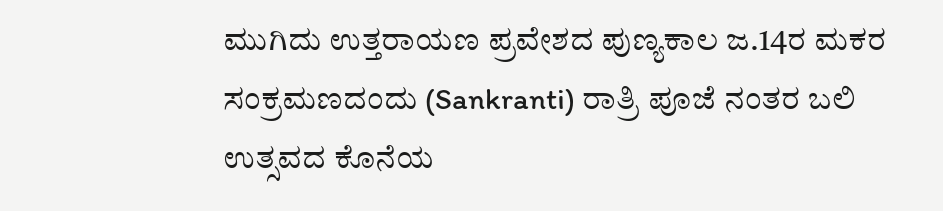ಮುಗಿದು ಉತ್ತರಾಯಣ ಪ್ರವೇಶದ ಪುಣ್ಯಕಾಲ ಜ.14ರ ಮಕರ ಸಂಕ್ರಮಣದಂದು (Sankranti) ರಾತ್ರಿ ಪೂಜೆ ನಂತರ ಬಲಿ ಉತ್ಸವದ ಕೊನೆಯ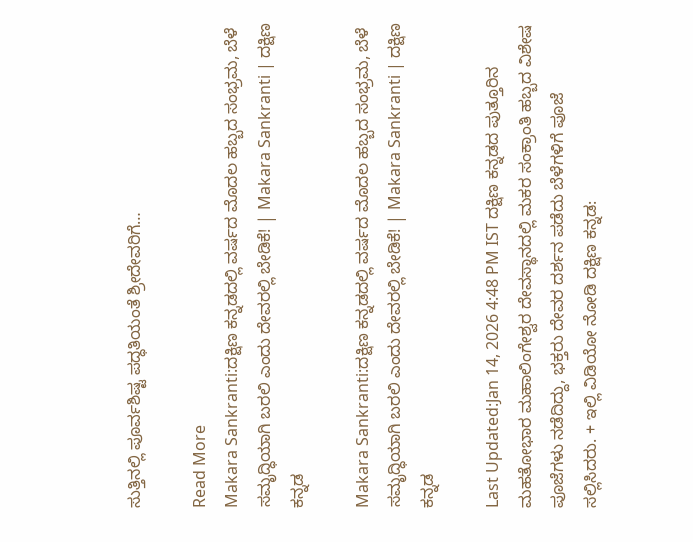ಸುತ್ತಿನಲ್ಲಿ ಪೂರ್ವಶಿಷ್ಟ ಪದ್ಧತಿಯಂತೆ ಶ್ರೀದೇವರಿಗೆ…

Read More
Makara Sankranti:ದಕ್ಷಿಣ ಕನ್ನಡದಲ್ಲಿ ವರ್ಷದ ಮೊದಲ ಹಬ್ಬದ ಸಂಭ್ರಮ, ಬೆಳೆ ಸಮೃದ್ಧಿಯಾಗಿ ಬರಲಿ ಎಂದು ದೇವರಲ್ಲಿ ಬೇಡಿಕೆ! | Makara Sankranti | ದಕ್ಷಿಣ ಕನ್ನಡ

Makara Sankranti:ದಕ್ಷಿಣ ಕನ್ನಡದಲ್ಲಿ ವರ್ಷದ ಮೊದಲ ಹಬ್ಬದ ಸಂಭ್ರಮ, ಬೆಳೆ ಸಮೃದ್ಧಿಯಾಗಿ ಬರಲಿ ಎಂದು ದೇವರಲ್ಲಿ ಬೇಡಿಕೆ! | Makara Sankranti | ದಕ್ಷಿಣ ಕನ್ನಡ

Last Updated:Jan 14, 2026 4:48 PM IST ದಕ್ಷಿಣ ಕನ್ನಡದ ಪುತ್ತೂರಿನ ಮಹತೋಭಾರ ಮಹಾಲಿಂಗೇಶ್ವರ ದೇವಸ್ಥಾನದಲ್ಲಿ ಮಕರ ಸಂಕ್ರಾಂತಿ ಹಬ್ಬದ ವಿಶೇಷ ಪೂಜೆಗಳು ನಡೆದಿದ್ದು, ಭಕ್ತರು ದೇವರ ದರ್ಶನ ಪಡೆದು ಬೆಳೆಗಳಿಗೆ ಪೂಜೆ ಸಲ್ಲಿಸಿದರು. + ಇಲ್ಲಿ ವಿಡಿಯೋ ನೋಡಿ ದಕ್ಷಿಣ ಕನ್ನಡ: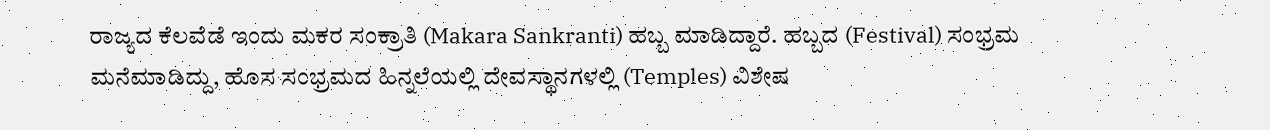ರಾಜ್ಯದ ಕೆಲವೆಡೆ ಇಂದು ಮಕರ ಸಂಕ್ರಾತಿ (Makara Sankranti) ಹಬ್ಬ ಮಾಡಿದ್ದಾರೆ. ಹಬ್ಬದ (Festival) ಸಂಭ್ರಮ ಮನೆಮಾಡಿದ್ದು, ಹೊಸ ಸಂಭ್ರಮದ ಹಿನ್ನಲೆಯಲ್ಲಿ ದೇವಸ್ಥಾನಗಳಲ್ಲಿ (Temples) ವಿಶೇಷ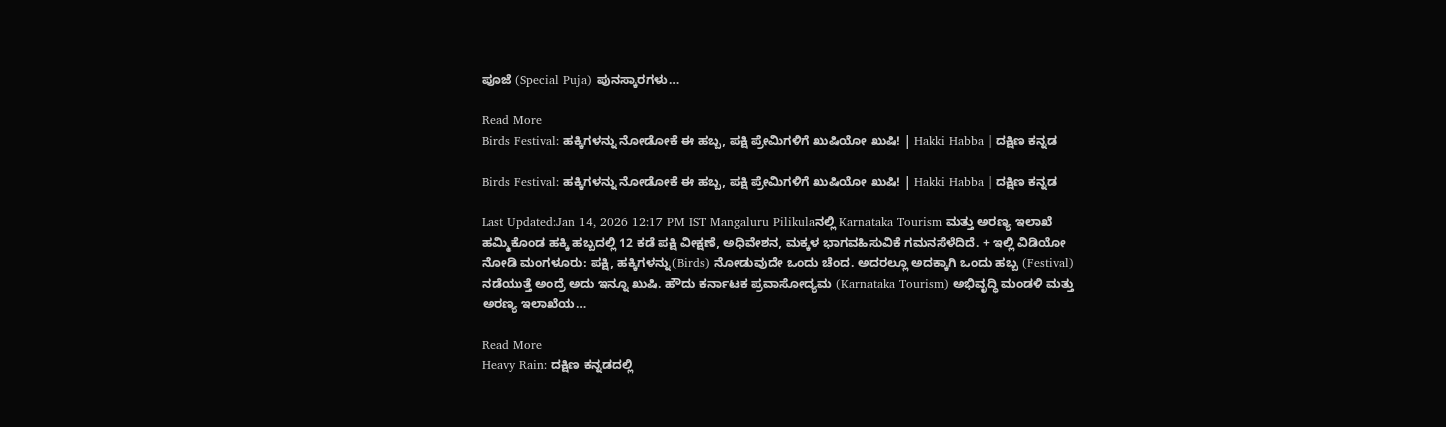ಪೂಜೆ (Special Puja) ಪುನಸ್ಕಾರಗಳು…

Read More
Birds Festival: ಹಕ್ಕಿಗಳನ್ನು ನೋಡೋಕೆ ಈ ಹಬ್ಬ, ಪಕ್ಷಿ ಪ್ರೇಮಿಗಳಿಗೆ ಖುಷಿಯೋ ಖುಷಿ! | Hakki Habba | ದಕ್ಷಿಣ ಕನ್ನಡ

Birds Festival: ಹಕ್ಕಿಗಳನ್ನು ನೋಡೋಕೆ ಈ ಹಬ್ಬ, ಪಕ್ಷಿ ಪ್ರೇಮಿಗಳಿಗೆ ಖುಷಿಯೋ ಖುಷಿ! | Hakki Habba | ದಕ್ಷಿಣ ಕನ್ನಡ

Last Updated:Jan 14, 2026 12:17 PM IST Mangaluru Pilikulaನಲ್ಲಿ Karnataka Tourism ಮತ್ತು ಅರಣ್ಯ ಇಲಾಖೆ ಹಮ್ಮಿಕೊಂಡ ಹಕ್ಕಿ ಹಬ್ಬದಲ್ಲಿ 12 ಕಡೆ ಪಕ್ಷಿ ವೀಕ್ಷಣೆ, ಅಧಿವೇಶನ, ಮಕ್ಕಳ ಭಾಗವಹಿಸುವಿಕೆ ಗಮನಸೆಳೆದಿದೆ. + ಇಲ್ಲಿ ವಿಡಿಯೋ ನೋಡಿ ಮಂಗಳೂರು: ಪಕ್ಷಿ, ಹಕ್ಕಿಗಳನ್ನು(Birds) ನೋಡುವುದೇ ಒಂದು ಚೆಂದ. ಅದರಲ್ಲೂ ಅದಕ್ಕಾಗಿ ಒಂದು ಹಬ್ಬ (Festival) ನಡೆಯುತ್ತೆ ಅಂದ್ರೆ ಅದು ಇನ್ನೂ ಖುಷಿ. ಹೌದು ಕರ್ನಾಟಕ ಪ್ರವಾಸೋದ್ಯಮ (Karnataka Tourism) ಅಭಿವೃದ್ಧಿ ಮಂಡಳಿ ಮತ್ತು ಅರಣ್ಯ ಇಲಾಖೆಯ…

Read More
Heavy Rain: ದಕ್ಷಿಣ ಕನ್ನಡದಲ್ಲಿ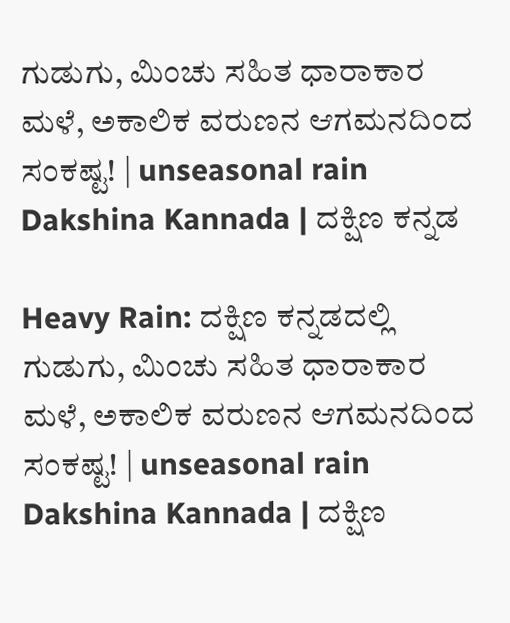ಗುಡುಗು, ಮಿಂಚು ಸಹಿತ ಧಾರಾಕಾರ ಮಳೆ, ಅಕಾಲಿಕ ವರುಣನ ಆಗಮನದಿಂದ ಸಂಕಷ್ಟ! | unseasonal rain Dakshina Kannada | ದಕ್ಷಿಣ ಕನ್ನಡ

Heavy Rain: ದಕ್ಷಿಣ ಕನ್ನಡದಲ್ಲಿ ಗುಡುಗು, ಮಿಂಚು ಸಹಿತ ಧಾರಾಕಾರ ಮಳೆ, ಅಕಾಲಿಕ ವರುಣನ ಆಗಮನದಿಂದ ಸಂಕಷ್ಟ! | unseasonal rain Dakshina Kannada | ದಕ್ಷಿಣ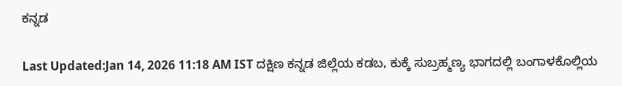ಕನ್ನಡ

Last Updated:Jan 14, 2026 11:18 AM IST ದಕ್ಷಿಣ ಕನ್ನಡ ಜಿಲ್ಲೆಯ ಕಡಬ, ಕುಕ್ಕೆ ಸುಬ್ರಹ್ಮಣ್ಯ ಭಾಗದಲ್ಲಿ ಬಂಗಾಳಕೊಲ್ಲಿಯ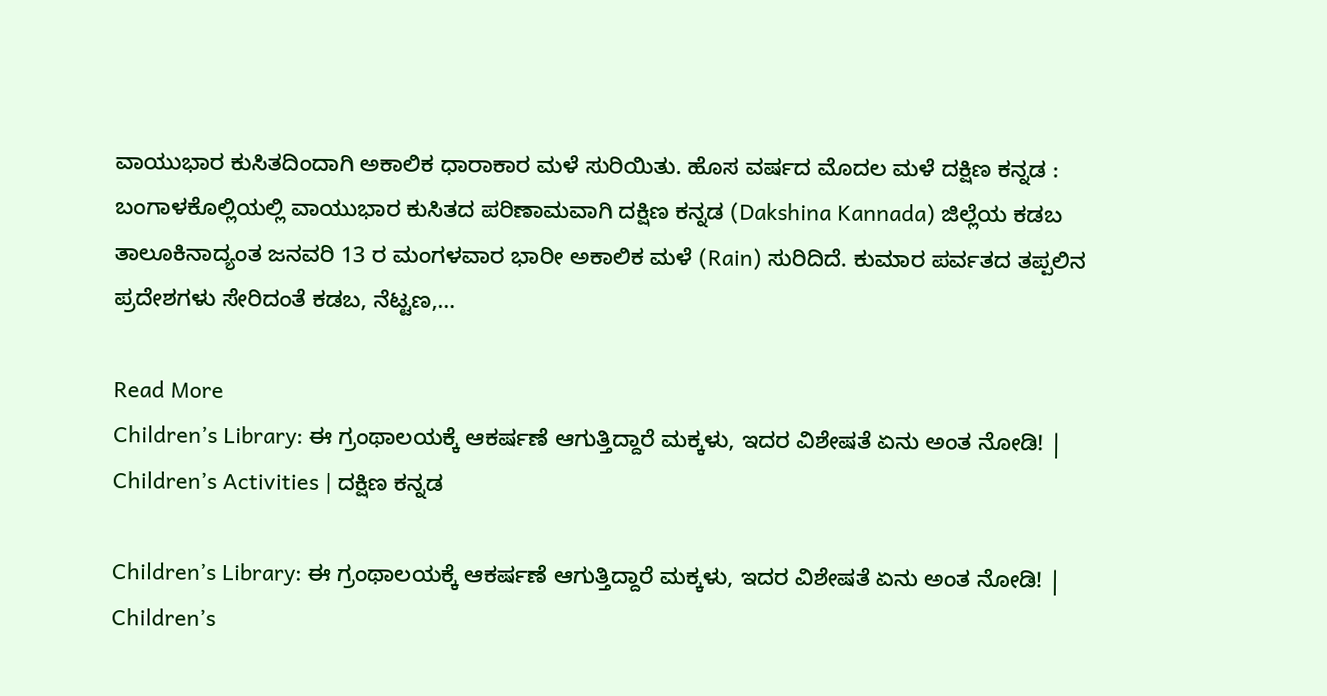ವಾಯುಭಾರ ಕುಸಿತದಿಂದಾಗಿ ಅಕಾಲಿಕ ಧಾರಾಕಾರ ಮಳೆ ಸುರಿಯಿತು. ಹೊಸ ವರ್ಷದ ಮೊದಲ ಮಳೆ ದಕ್ಷಿಣ ಕನ್ನಡ : ಬಂಗಾಳಕೊಲ್ಲಿಯಲ್ಲಿ ವಾಯುಭಾರ ಕುಸಿತದ ಪರಿಣಾಮವಾಗಿ ದಕ್ಷಿಣ ಕನ್ನಡ (Dakshina Kannada) ಜಿಲ್ಲೆಯ ಕಡಬ ತಾಲೂಕಿನಾದ್ಯಂತ ಜನವರಿ 13 ರ ಮಂಗಳವಾರ ಭಾರೀ ಅಕಾಲಿಕ ಮಳೆ (Rain) ಸುರಿದಿದೆ. ಕುಮಾರ ಪರ್ವತದ ತಪ್ಪಲಿನ ಪ್ರದೇಶಗಳು ಸೇರಿದಂತೆ ಕಡಬ, ನೆಟ್ಟಣ,…

Read More
Children’s Library: ಈ ಗ್ರಂಥಾಲಯಕ್ಕೆ ಆಕರ್ಷಣೆ ಆಗುತ್ತಿದ್ದಾರೆ ಮಕ್ಕಳು, ಇದರ ವಿಶೇಷತೆ ಏನು ಅಂತ ನೋಡಿ! | Children’s Activities | ದಕ್ಷಿಣ ಕನ್ನಡ

Children’s Library: ಈ ಗ್ರಂಥಾಲಯಕ್ಕೆ ಆಕರ್ಷಣೆ ಆಗುತ್ತಿದ್ದಾರೆ ಮಕ್ಕಳು, ಇದರ ವಿಶೇಷತೆ ಏನು ಅಂತ ನೋಡಿ! | Children’s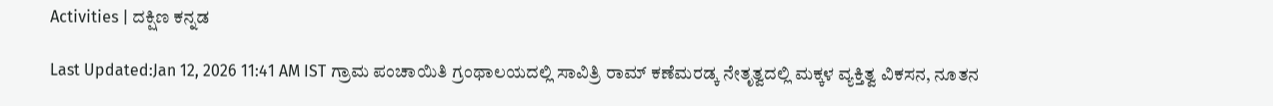Activities | ದಕ್ಷಿಣ ಕನ್ನಡ

Last Updated:Jan 12, 2026 11:41 AM IST ಗ್ರಾಮ ಪಂಚಾಯಿತಿ ಗ್ರಂಥಾಲಯದಲ್ಲಿ ಸಾವಿತ್ರಿ ರಾಮ್ ಕಣೆಮರಡ್ಕ ನೇತೃತ್ವದಲ್ಲಿ ಮಕ್ಕಳ ವ್ಯಕ್ತಿತ್ವ ವಿಕಸನ, ನೂತನ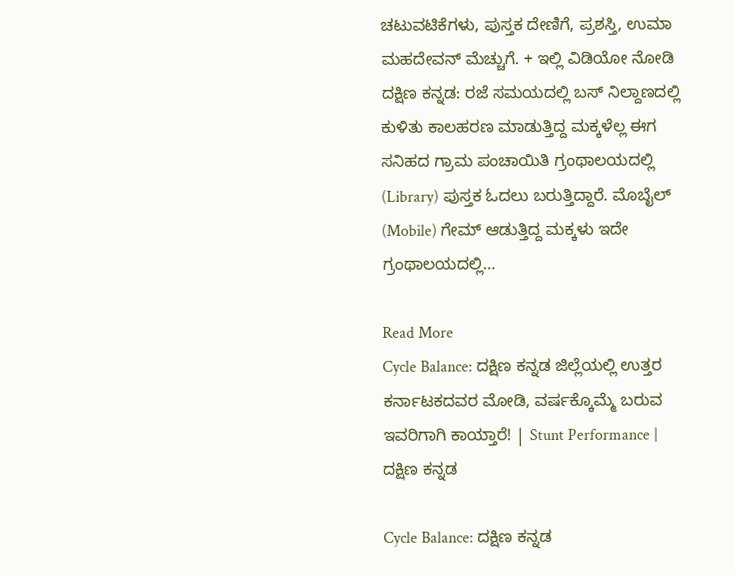ಚಟುವಟಿಕೆಗಳು, ಪುಸ್ತಕ ದೇಣಿಗೆ, ಪ್ರಶಸ್ತಿ, ಉಮಾ ಮಹದೇವನ್ ಮೆಚ್ಚುಗೆ. + ಇಲ್ಲಿ ವಿಡಿಯೋ ನೋಡಿ ದಕ್ಷಿಣ ಕನ್ನಡ: ರಜೆ ಸಮಯದಲ್ಲಿ ಬಸ್ ನಿಲ್ದಾಣದಲ್ಲಿ ಕುಳಿತು ಕಾಲಹರಣ ಮಾಡುತ್ತಿದ್ದ ಮಕ್ಕಳೆಲ್ಲ ಈಗ ಸನಿಹದ ಗ್ರಾಮ ಪಂಚಾಯಿತಿ ಗ್ರಂಥಾಲಯದಲ್ಲಿ (Library) ಪುಸ್ತಕ ಓದಲು ಬರುತ್ತಿದ್ದಾರೆ. ಮೊಬೈಲ್ (Mobile) ಗೇಮ್ ಆಡುತ್ತಿದ್ದ ಮಕ್ಕಳು ಇದೇ ಗ್ರಂಥಾಲಯದಲ್ಲಿ…

Read More
Cycle Balance: ದಕ್ಷಿಣ ಕನ್ನಡ ಜಿಲ್ಲೆಯಲ್ಲಿ ಉತ್ತರ ಕರ್ನಾಟಕದವರ ಮೋಡಿ, ವರ್ಷಕ್ಕೊಮ್ಮೆ ಬರುವ ಇವರಿಗಾಗಿ ಕಾಯ್ತಾರೆ! | Stunt Performance | ದಕ್ಷಿಣ ಕನ್ನಡ

Cycle Balance: ದಕ್ಷಿಣ ಕನ್ನಡ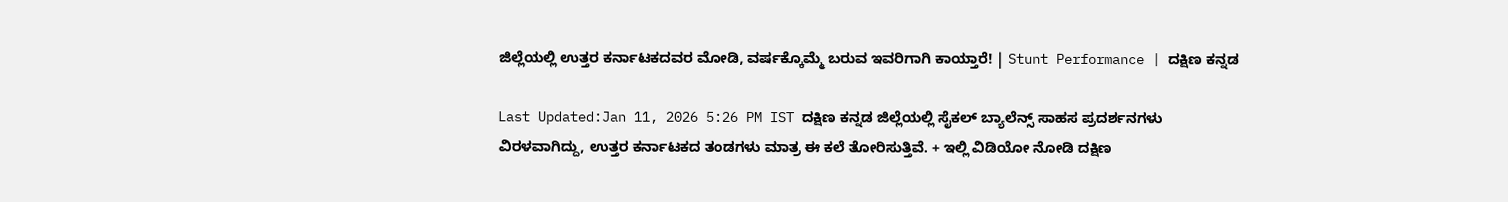ಜಿಲ್ಲೆಯಲ್ಲಿ ಉತ್ತರ ಕರ್ನಾಟಕದವರ ಮೋಡಿ, ವರ್ಷಕ್ಕೊಮ್ಮೆ ಬರುವ ಇವರಿಗಾಗಿ ಕಾಯ್ತಾರೆ! | Stunt Performance | ದಕ್ಷಿಣ ಕನ್ನಡ

Last Updated:Jan 11, 2026 5:26 PM IST ದಕ್ಷಿಣ ಕನ್ನಡ ಜಿಲ್ಲೆಯಲ್ಲಿ ಸೈಕಲ್ ಬ್ಯಾಲೆನ್ಸ್ ಸಾಹಸ ಪ್ರದರ್ಶನಗಳು ವಿರಳವಾಗಿದ್ದು, ಉತ್ತರ ಕರ್ನಾಟಕದ ತಂಡಗಳು ಮಾತ್ರ ಈ ಕಲೆ ತೋರಿಸುತ್ತಿವೆ. + ಇಲ್ಲಿ ವಿಡಿಯೋ ನೋಡಿ ದಕ್ಷಿಣ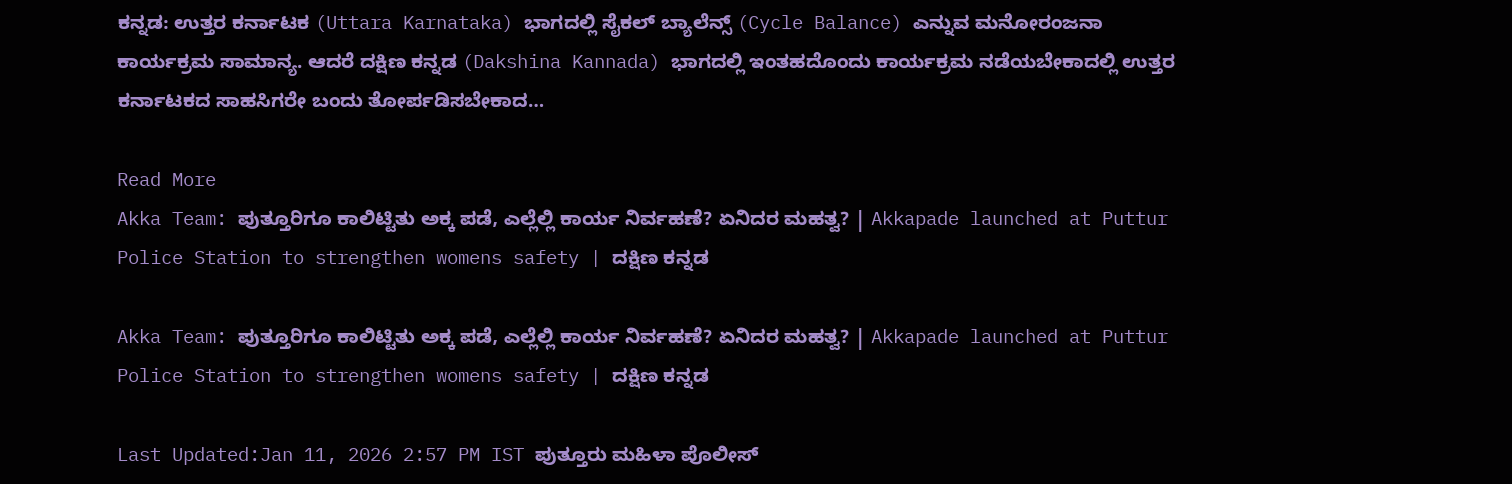ಕನ್ನಡ: ಉತ್ತರ ಕರ್ನಾಟಕ (Uttara Karnataka) ಭಾಗದಲ್ಲಿ ಸೈಕಲ್ ಬ್ಯಾಲೆನ್ಸ್ (Cycle Balance) ಎನ್ನುವ ಮನೋರಂಜನಾ ಕಾರ್ಯಕ್ರಮ ಸಾಮಾನ್ಯ. ಆದರೆ ದಕ್ಷಿಣ ಕನ್ನಡ (Dakshina Kannada) ಭಾಗದಲ್ಲಿ ಇಂತಹದೊಂದು ಕಾರ್ಯಕ್ರಮ ನಡೆಯಬೇಕಾದಲ್ಲಿ ಉತ್ತರ ಕರ್ನಾಟಕದ ಸಾಹಸಿಗರೇ ಬಂದು ತೋರ್ಪಡಿಸಬೇಕಾದ…

Read More
Akka Team: ಪುತ್ತೂರಿಗೂ ಕಾಲಿಟ್ಟಿತು ಅಕ್ಕ ಪಡೆ, ಎಲ್ಲೆಲ್ಲಿ ಕಾರ್ಯ ನಿರ್ವಹಣೆ? ಏನಿದರ ಮಹತ್ವ? | Akkapade launched at Puttur Police Station to strengthen womens safety | ದಕ್ಷಿಣ ಕನ್ನಡ

Akka Team: ಪುತ್ತೂರಿಗೂ ಕಾಲಿಟ್ಟಿತು ಅಕ್ಕ ಪಡೆ, ಎಲ್ಲೆಲ್ಲಿ ಕಾರ್ಯ ನಿರ್ವಹಣೆ? ಏನಿದರ ಮಹತ್ವ? | Akkapade launched at Puttur Police Station to strengthen womens safety | ದಕ್ಷಿಣ ಕನ್ನಡ

Last Updated:Jan 11, 2026 2:57 PM IST ಪುತ್ತೂರು ಮಹಿಳಾ ಪೊಲೀಸ್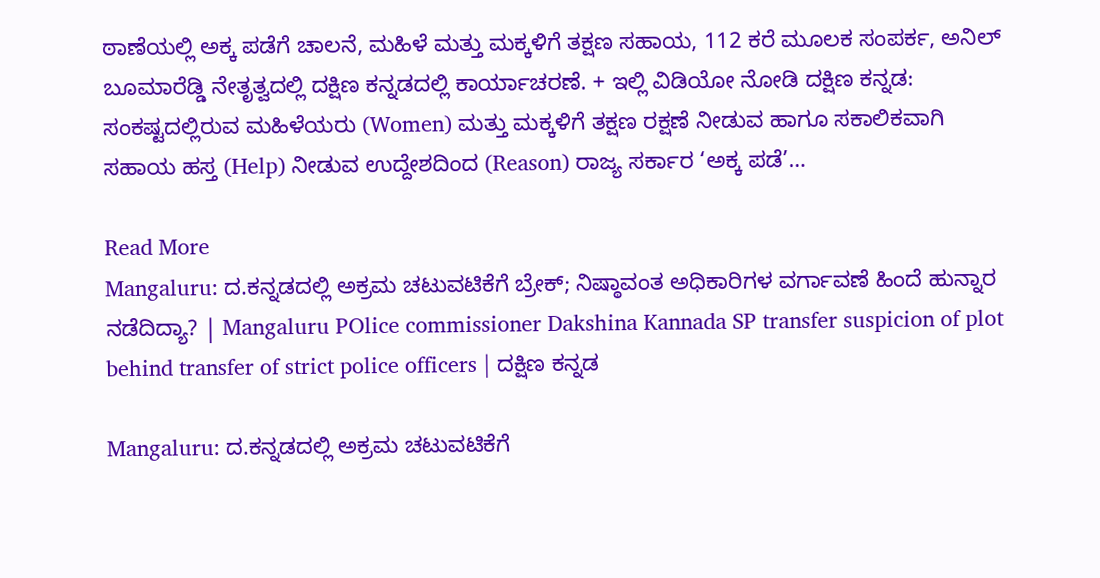ಠಾಣೆಯಲ್ಲಿ ಅಕ್ಕ ಪಡೆಗೆ ಚಾಲನೆ, ಮಹಿಳೆ ಮತ್ತು ಮಕ್ಕಳಿಗೆ ತಕ್ಷಣ ಸಹಾಯ, 112 ಕರೆ ಮೂಲಕ ಸಂಪರ್ಕ, ಅನಿಲ್ ಬೂಮಾರೆಡ್ಡಿ ನೇತೃತ್ವದಲ್ಲಿ ದಕ್ಷಿಣ ಕನ್ನಡದಲ್ಲಿ ಕಾರ್ಯಾಚರಣೆ. + ಇಲ್ಲಿ ವಿಡಿಯೋ ನೋಡಿ ದಕ್ಷಿಣ ಕನ್ನಡ: ಸಂಕಷ್ಟದಲ್ಲಿರುವ ಮಹಿಳೆಯರು (Women) ಮತ್ತು ಮಕ್ಕಳಿಗೆ ತಕ್ಷಣ ರಕ್ಷಣೆ ನೀಡುವ ಹಾಗೂ ಸಕಾಲಿಕವಾಗಿ ಸಹಾಯ ಹಸ್ತ (Help) ನೀಡುವ ಉದ್ದೇಶದಿಂದ (Reason) ರಾಜ್ಯ ಸರ್ಕಾರ ‘ಅಕ್ಕ ಪಡೆ’…

Read More
Mangaluru: ದ.ಕನ್ನಡದಲ್ಲಿ ಅಕ್ರಮ ಚಟುವಟಿಕೆಗೆ ಬ್ರೇಕ್; ನಿಷ್ಠಾವಂತ ಅಧಿಕಾರಿಗಳ ವರ್ಗಾವಣೆ ಹಿಂದೆ ಹುನ್ನಾರ ನಡೆದಿದ್ಯಾ? | Mangaluru POlice commissioner Dakshina Kannada SP transfer suspicion of plot behind transfer of strict police officers | ದಕ್ಷಿಣ ಕನ್ನಡ

Mangaluru: ದ.ಕನ್ನಡದಲ್ಲಿ ಅಕ್ರಮ ಚಟುವಟಿಕೆಗೆ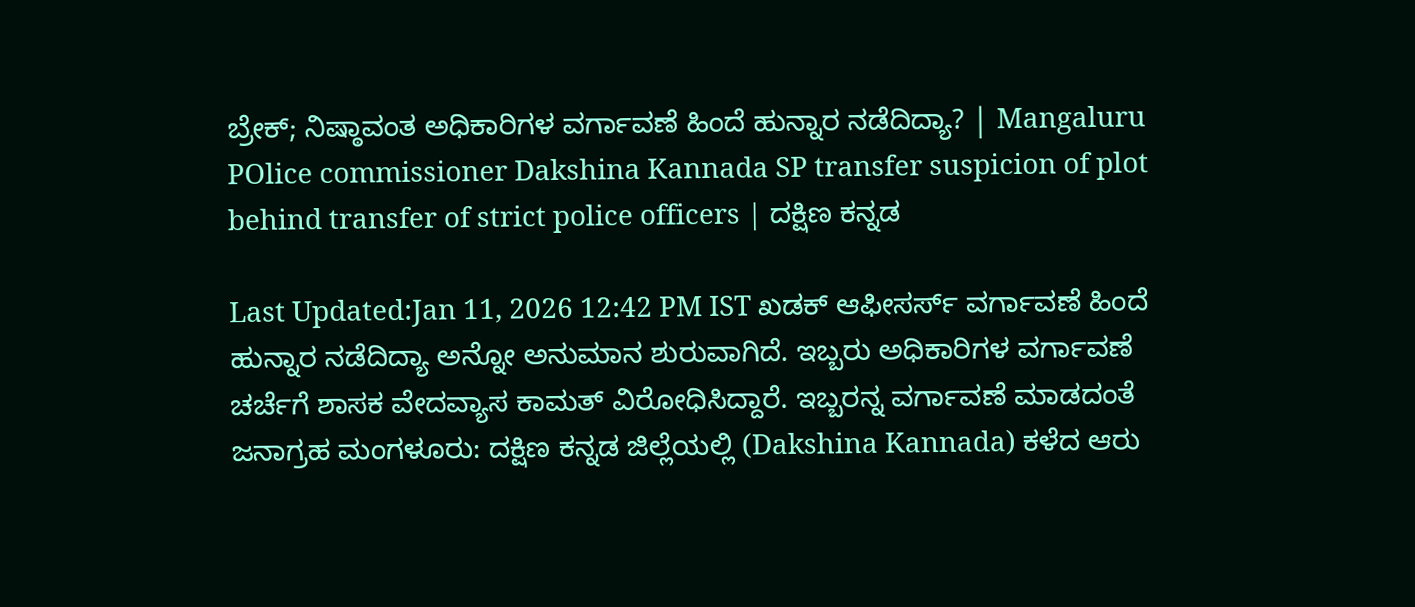ಬ್ರೇಕ್; ನಿಷ್ಠಾವಂತ ಅಧಿಕಾರಿಗಳ ವರ್ಗಾವಣೆ ಹಿಂದೆ ಹುನ್ನಾರ ನಡೆದಿದ್ಯಾ? | Mangaluru POlice commissioner Dakshina Kannada SP transfer suspicion of plot behind transfer of strict police officers | ದಕ್ಷಿಣ ಕನ್ನಡ

Last Updated:Jan 11, 2026 12:42 PM IST ಖಡಕ್ ಆಫೀಸರ್ಸ್ ವರ್ಗಾವಣೆ ಹಿಂದೆ ಹುನ್ನಾರ ನಡೆದಿದ್ಯಾ ಅನ್ನೋ ಅನುಮಾನ ಶುರುವಾಗಿದೆ. ಇಬ್ಬರು ಅಧಿಕಾರಿಗಳ ವರ್ಗಾವಣೆ ಚರ್ಚೆಗೆ ಶಾಸಕ ವೇದವ್ಯಾಸ ಕಾಮತ್ ವಿರೋಧಿಸಿದ್ದಾರೆ. ಇಬ್ಬರನ್ನ ವರ್ಗಾವಣೆ ಮಾಡದಂತೆ ಜನಾಗ್ರಹ ಮಂಗಳೂರು: ದಕ್ಷಿಣ ಕನ್ನಡ ಜಿಲ್ಲೆಯಲ್ಲಿ (Dakshina Kannada) ಕಳೆದ ಆರು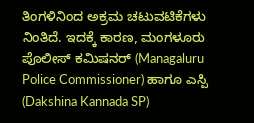ತಿಂಗಳಿನಿಂದ ಅಕ್ರಮ ಚಟುವಟಿಕೆಗಳು ನಿಂತಿದೆ. ಇದಕ್ಕೆ ಕಾರಣ, ಮಂಗಳೂರು ಪೊಲೀಸ್ ಕಮಿಷನರ್ (Managaluru Police Commissioner) ಹಾಗೂ ಎಸ್ಪಿ (Dakshina Kannada SP)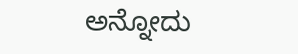ಅನ್ನೋದು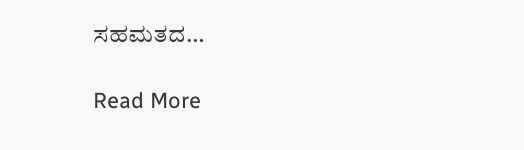ಸಹಮತದ…

Read More